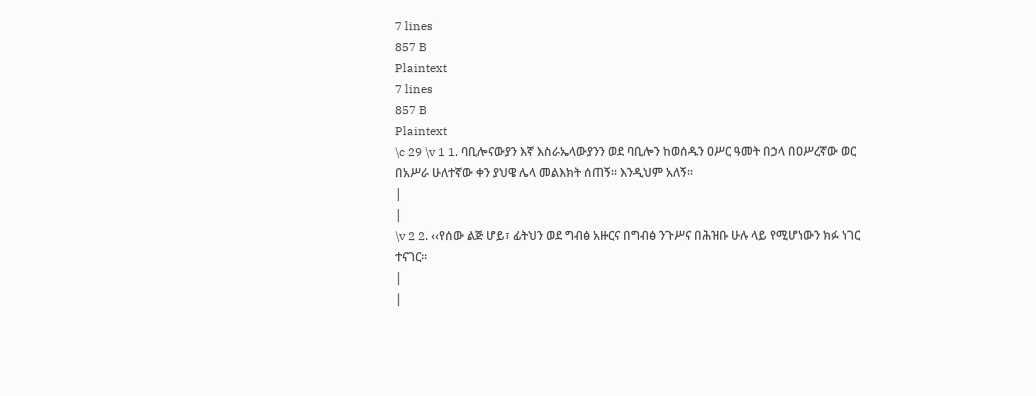7 lines
857 B
Plaintext
7 lines
857 B
Plaintext
\c 29 \v 1 1. ባቢሎናውያን እኛ እስራኤላውያንን ወደ ባቢሎን ከወሰዱን ዐሥር ዓመት በኃላ በዐሥረኛው ወር በአሥራ ሁለተኛው ቀን ያህዌ ሌላ መልእክት ሰጠኝ፡፡ እንዲህም አለኝ፡፡
|
|
\v 2 2. ‹‹የሰው ልጅ ሆይ፣ ፊትህን ወደ ግብፅ አዙርና በግብፅ ንጉሥና በሕዝቡ ሁሉ ላይ የሚሆነውን ክፉ ነገር ተናገር፡፡
|
|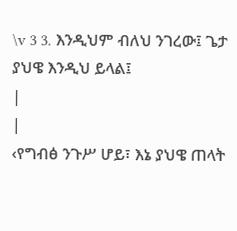\v 3 3. እንዲህም ብለህ ንገረው፤ ጌታ ያህዌ እንዲህ ይላል፤
|
|
‹የግብፅ ንጉሥ ሆይ፣ እኔ ያህዌ ጠላት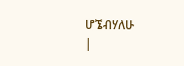ሆኜብሃለሁ
|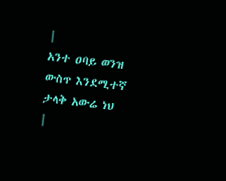|
አንተ ዐባይ ወንዝ ውስጥ እንደሚተኛ ታላቅ አውሬ ነህ
|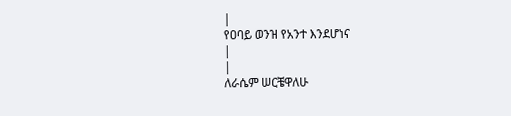|
የዐባይ ወንዝ የአንተ እንደሆነና
|
|
ለራሴም ሠርቼዋለሁ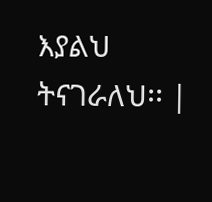እያልህ ትናገራለህ፡፡ |